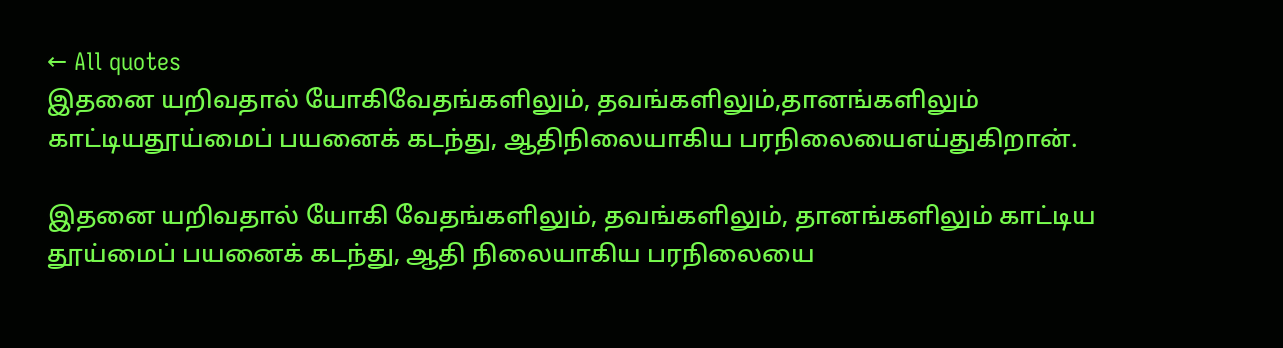← All quotes
இதனை யறிவதால் யோகிவேதங்களிலும், தவங்களிலும்,தானங்களிலும் காட்டியதூய்மைப் பயனைக் கடந்து, ஆதிநிலையாகிய பரநிலையைஎய்துகிறான்.

இதனை யறிவதால் யோகி வேதங்களிலும், தவங்களிலும், தானங்களிலும் காட்டிய தூய்மைப் பயனைக் கடந்து, ஆதி நிலையாகிய பரநிலையை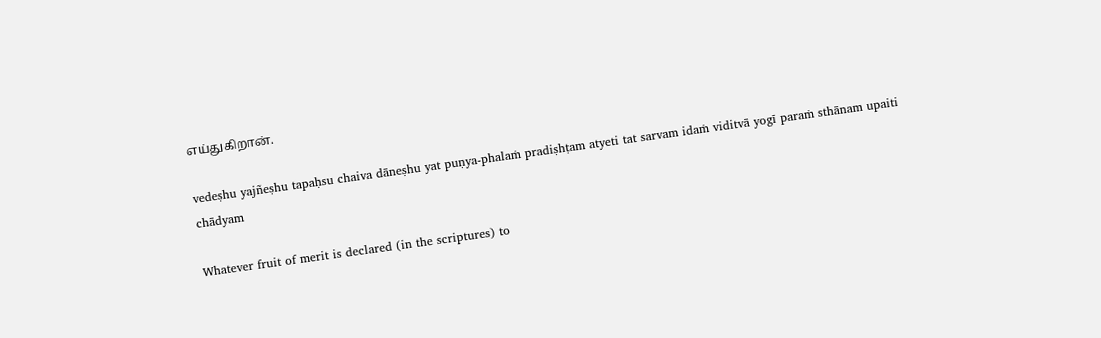எய்துகிறான்.

vedeṣhu yajñeṣhu tapaḥsu chaiva dāneṣhu yat puṇya-phalaṁ pradiṣhṭam atyeti tat sarvam idaṁ viditvā yogī paraṁ sthānam upaiti chādyam

Whatever fruit of merit is declared (in the scriptures) to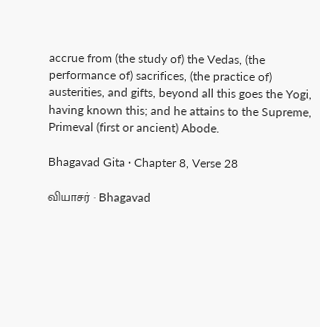accrue from (the study of) the Vedas, (the performance of) sacrifices, (the practice of) austerities, and gifts, beyond all this goes the Yogi, having known this; and he attains to the Supreme, Primeval (first or ancient) Abode.

Bhagavad Gita · Chapter 8, Verse 28

வியாசர் · Bhagavad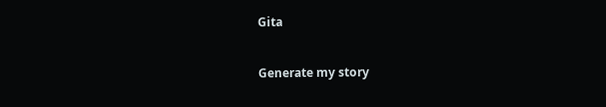Gita

Generate my story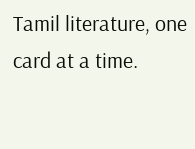Tamil literature, one card at a time.